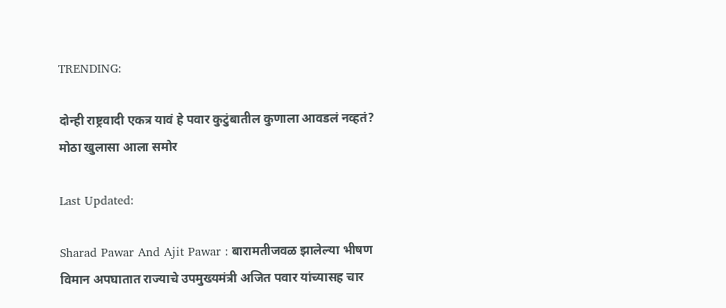TRENDING:

दोन्ही राष्ट्रवादी एकत्र यावं हे पवार कुटुंबातील कुणाला आवडलं नव्हतं? मोठा खुलासा आला समोर

Last Updated:

Sharad Pawar And Ajit Pawar : बारामतीजवळ झालेल्या भीषण विमान अपघातात राज्याचे उपमुख्यमंत्री अजित पवार यांच्यासह चार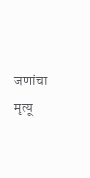जणांचा मृत्यू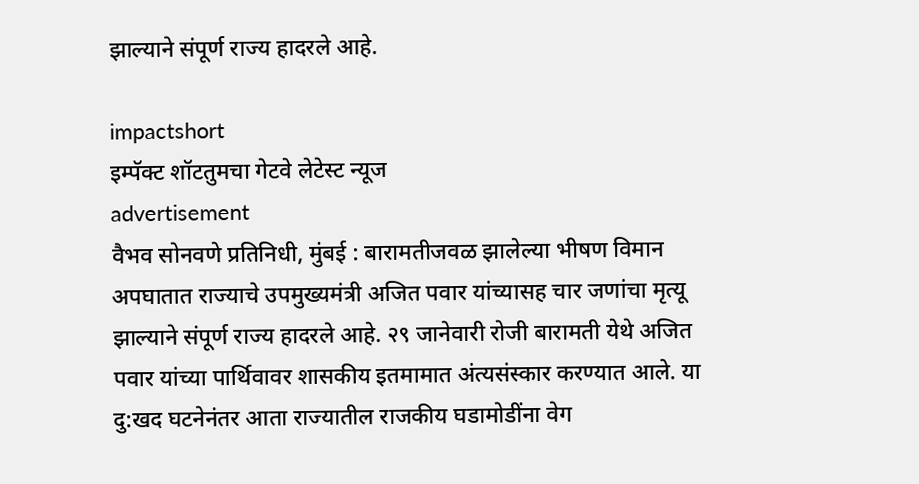झाल्याने संपूर्ण राज्य हादरले आहे.

impactshort
इम्पॅक्ट शॉटतुमचा गेटवे लेटेस्ट न्यूज
advertisement
वैभव सोनवणे प्रतिनिधी, मुंबई : बारामतीजवळ झालेल्या भीषण विमान अपघातात राज्याचे उपमुख्यमंत्री अजित पवार यांच्यासह चार जणांचा मृत्यू झाल्याने संपूर्ण राज्य हादरले आहे. २९ जानेवारी रोजी बारामती येथे अजित पवार यांच्या पार्थिवावर शासकीय इतमामात अंत्यसंस्कार करण्यात आले. या दु:खद घटनेनंतर आता राज्यातील राजकीय घडामोडींना वेग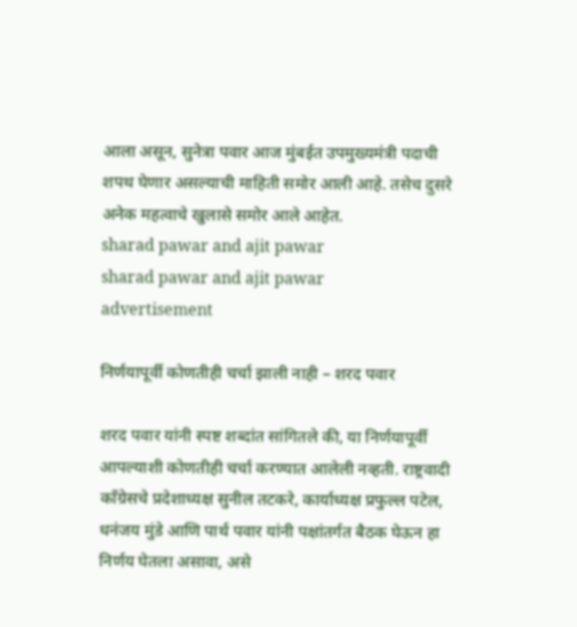आला असून, सुनेत्रा पवार आज मुंबईत उपमुख्यमंत्री पदाची शपथ घेणार असल्याची माहिती समोर आली आहे. तसेच दुसरे अनेक महत्वाचे खुलासे समोर आले आहेत.
sharad pawar and ajit pawar
sharad pawar and ajit pawar
advertisement

निर्णयापूर्वी कोणतीही चर्चा झाली नाही – शरद पवार

शरद पवार यांनी स्पष्ट शब्दांत सांगितले की, या निर्णयापूर्वी आपल्याशी कोणतीही चर्चा करण्यात आलेली नव्हती. राष्ट्रवादी काँग्रेसचे प्रदेशाध्यक्ष सुनील तटकरे, कार्याध्यक्ष प्रफुल्ल पटेल, धनंजय मुंडे आणि पार्थ पवार यांनी पक्षांतर्गत बैठक घेऊन हा निर्णय घेतला असावा, असे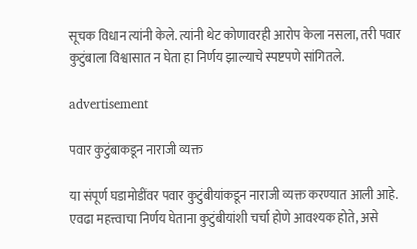सूचक विधान त्यांनी केले. त्यांनी थेट कोणावरही आरोप केला नसला, तरी पवार कुटुंबाला विश्वासात न घेता हा निर्णय झाल्याचे स्पष्टपणे सांगितले.

advertisement

पवार कुटुंबाकडून नाराजी व्यक्त

या संपूर्ण घडामोडींवर पवार कुटुंबीयांकडून नाराजी व्यक्त करण्यात आली आहे. एवढा महत्त्वाचा निर्णय घेताना कुटुंबीयांशी चर्चा होणे आवश्यक होते, असे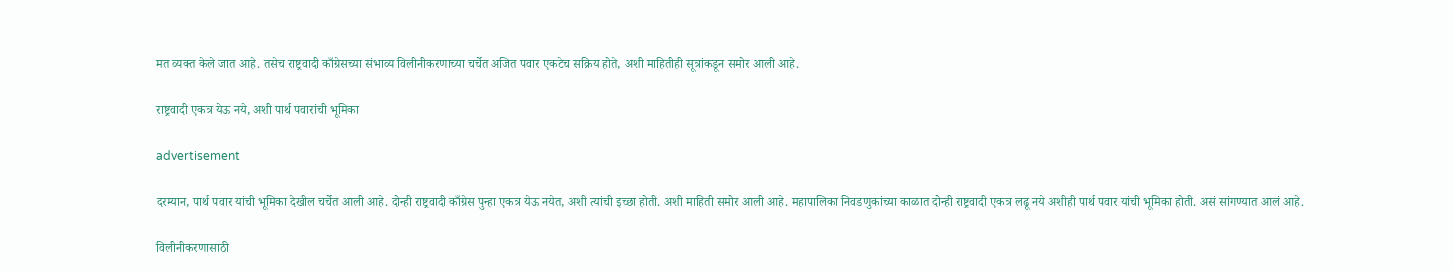मत व्यक्त केले जात आहे. तसेच राष्ट्रवादी काँग्रेसच्या संभाव्य विलीनीकरणाच्या चर्चेत अजित पवार एकटेच सक्रिय होते, अशी माहितीही सूत्रांकडून समोर आली आहे.

राष्ट्रवादी एकत्र येऊ नये, अशी पार्थ पवारांची भूमिका

advertisement

दरम्यान, पार्थ पवार यांची भूमिका देखील चर्चेत आली आहे. दोन्ही राष्ट्रवादी काँग्रेस पुन्हा एकत्र येऊ नयेत, अशी त्यांची इच्छा होती. अशी माहिती समोर आली आहे. महापालिका निवडणुकांच्या काळात दोन्ही राष्ट्रवादी एकत्र लढू नये अशीही पार्थ पवार यांची भूमिका होती. असं सांगण्यात आलं आहे.

विलीनीकरणासाठी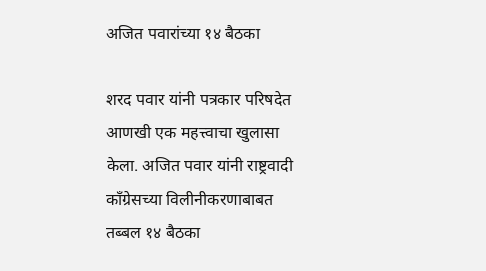अजित पवारांच्या १४ बैठका

शरद पवार यांनी पत्रकार परिषदेत आणखी एक महत्त्वाचा खुलासा केला. अजित पवार यांनी राष्ट्रवादी काँग्रेसच्या विलीनीकरणाबाबत तब्बल १४ बैठका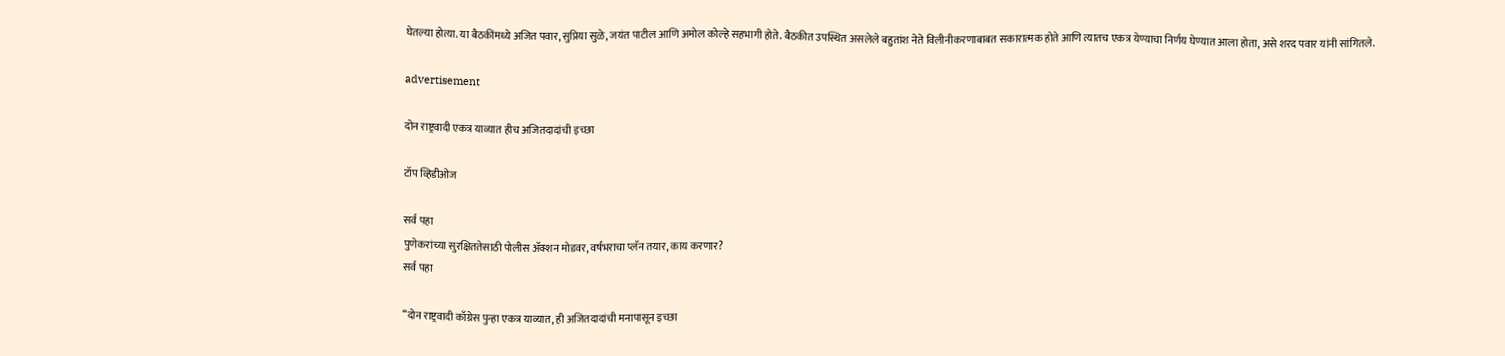घेतल्या होत्या. या बैठकींमध्ये अजित पवार, सुप्रिया सुळे, जयंत पाटील आणि अमोल कोल्हे सहभागी होते. बैठकीत उपस्थित असलेले बहुतांश नेते विलीनीकरणाबाबत सकारात्मक होते आणि त्यातच एकत्र येण्याचा निर्णय घेण्यात आला होता, असे शरद पवार यांनी सांगितले.

advertisement

दोन राष्ट्रवादी एकत्र याव्यात हीच अजितदादांची इच्छा

टॉप व्हिडीओज

सर्व पहा
पुणेकरांच्या सुरक्षिततेसाठी पोलीस ॲक्शन मोडवर, वर्षभराचा प्लॅन तयार, काय करणार?
सर्व पहा

“दोन राष्ट्रवादी काँग्रेस पुन्हा एकत्र याव्यात, ही अजितदादांची मनापासून इच्छा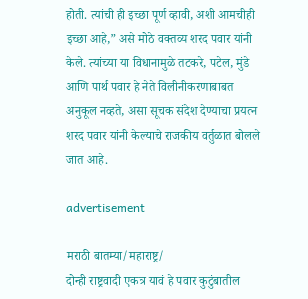होती. त्यांची ही इच्छा पूर्ण व्हावी, अशी आमचीही इच्छा आहे,” असे मोठे वक्तव्य शरद पवार यांनी केले. त्यांच्या या विधानामुळे तटकरे, पटेल, मुंडे आणि पार्थ पवार हे नेते विलीनीकरणाबाबत अनुकूल नव्हते, असा सूचक संदेश देण्याचा प्रयत्न शरद पवार यांनी केल्याचे राजकीय वर्तुळात बोलले जात आहे.

advertisement

मराठी बातम्या/महाराष्ट्र/
दोन्ही राष्ट्रवादी एकत्र यावं हे पवार कुटुंबातील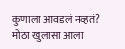कुणाला आवडलं नव्हतं? मोठा खुलासा आला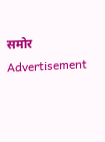समोर
Advertisement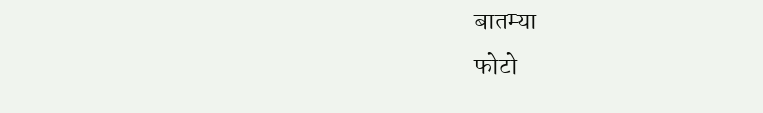बातम्या
फोटो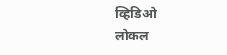व्हिडिओ
लोकल